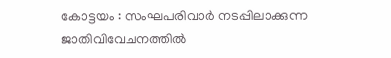കോട്ടയം : സംഘപരിവാർ നടപ്പിലാക്കുന്ന ജാതിവിവേചനത്തിൽ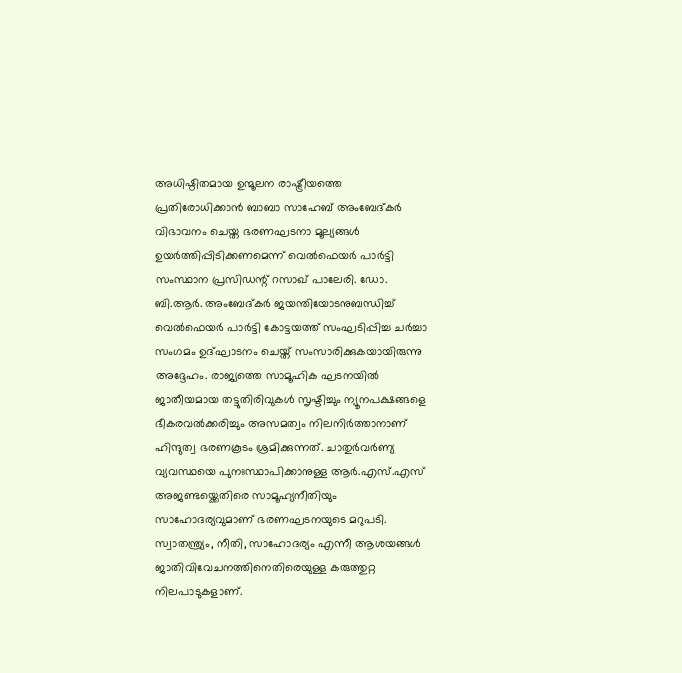അധിഷ്ഠിതമായ ഉന്മൂലന രാഷ്ട്രീയത്തെ പ്രതിരോധിക്കാൻ ബാബാ സാഹേബ് അംബേദ്കർ വിഭാവനം ചെയ്ത ഭരണഘടനാ മൂല്യങ്ങൾ ഉയർത്തിപ്പിടിക്കണമെന്ന് വെൽഫെയർ പാർട്ടി സംസ്ഥാന പ്രസിഡന്റ് റസാഖ് പാലേരി. ഡോ. ബി.ആർ. അംബേദ്കർ ജയന്തിയോടനുബന്ധിച്ച് വെൽഫെയർ പാർട്ടി കോട്ടയത്ത് സംഘടിപ്പിച്ച ചർച്ചാ സംഗമം ഉദ്ഘാടനം ചെയ്ത് സംസാരിക്കുകയായിരുന്നു അദ്ദേഹം. രാജ്യത്തെ സാമൂഹിക ഘടനയിൽ ജാതീയമായ തട്ടുതിരിവുകൾ സൃഷ്ടിച്ചും ന്യൂനപക്ഷങ്ങളെ ഭീകരവൽക്കരിച്ചും അസമത്വം നിലനിർത്താനാണ് ഹിന്ദുത്വ ഭരണകൂടം ശ്രമിക്കുന്നത്. ചാതുർവർണ്യ വ്യവസ്ഥയെ പുനഃസ്ഥാപിക്കാനുള്ള ആർ.എസ്.എസ് അജണ്ടയ്ക്കെതിരെ സാമൂഹ്യനീതിയും സാഹോദര്യവുമാണ് ഭരണഘടനയുടെ മറുപടി.
സ്വാതന്ത്ര്യം, നീതി, സാഹോദര്യം എന്നീ ആശയങ്ങൾ ജാതിവിവേചനത്തിനെതിരെയുള്ള കരുത്തുറ്റ നിലപാടുകളാണ്.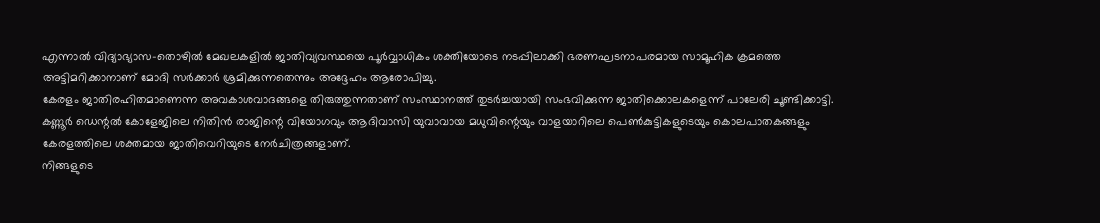എന്നാൽ വിദ്യാഭ്യാസ-തൊഴിൽ മേഖലകളിൽ ജാതിവ്യവസ്ഥയെ പൂർവ്വാധികം ശക്തിയോടെ നടപ്പിലാക്കി ഭരണഘടനാപരമായ സാമൂഹിക ക്രമത്തെ അട്ടിമറിക്കാനാണ് മോദി സർക്കാർ ശ്രമിക്കുന്നതെന്നും അദ്ദേഹം ആരോപിച്ചു.
കേരളം ജാതിരഹിതമാണെന്ന അവകാശവാദങ്ങളെ തിരുത്തുന്നതാണ് സംസ്ഥാനത്ത് തുടർച്ചയായി സംഭവിക്കുന്ന ജാതിക്കൊലകളെന്ന് പാലേരി ചൂണ്ടിക്കാട്ടി. കണ്ണൂർ ഡെന്റൽ കോളേജിലെ നിതിൻ രാജിന്റെ വിയോഗവും ആദിവാസി യുവാവായ മധുവിന്റെയും വാളയാറിലെ പെൺകുട്ടികളുടെയും കൊലപാതകങ്ങളും കേരളത്തിലെ ശക്തമായ ജാതിവെറിയുടെ നേർചിത്രങ്ങളാണ്.
നിങ്ങളുടെ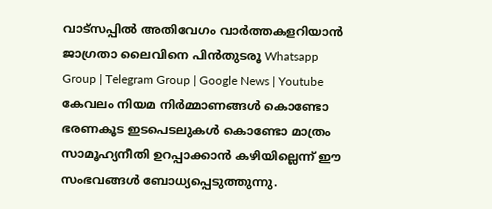വാട്സപ്പിൽ അതിവേഗം വാർത്തകളറിയാൻ ജാഗ്രതാ ലൈവിനെ പിൻതുടരൂ Whatsapp Group | Telegram Group | Google News | Youtube
കേവലം നിയമ നിർമ്മാണങ്ങൾ കൊണ്ടോ ഭരണകൂട ഇടപെടലുകൾ കൊണ്ടോ മാത്രം സാമൂഹ്യനീതി ഉറപ്പാക്കാൻ കഴിയില്ലെന്ന് ഈ സംഭവങ്ങൾ ബോധ്യപ്പെടുത്തുന്നു.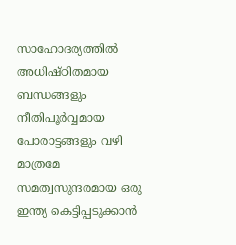സാഹോദര്യത്തിൽ അധിഷ്ഠിതമായ ബന്ധങ്ങളും നീതിപൂർവ്വമായ പോരാട്ടങ്ങളും വഴി മാത്രമേ സമത്വസുന്ദരമായ ഒരു ഇന്ത്യ കെട്ടിപ്പടുക്കാൻ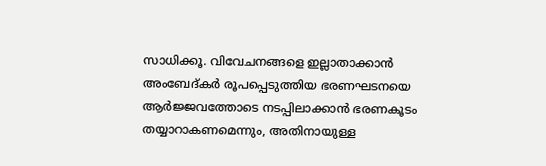സാധിക്കൂ. വിവേചനങ്ങളെ ഇല്ലാതാക്കാൻ അംബേദ്കർ രൂപപ്പെടുത്തിയ ഭരണഘടനയെ ആർജ്ജവത്തോടെ നടപ്പിലാക്കാൻ ഭരണകൂടം തയ്യാറാകണമെന്നും, അതിനായുള്ള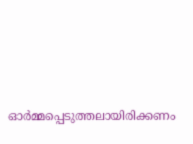ഓർമ്മപ്പെടുത്തലായിരിക്കണം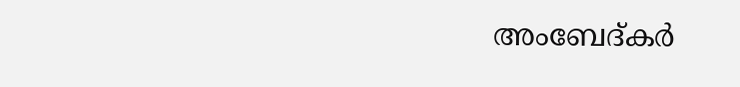അംബേദ്കർ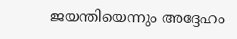ജയന്തിയെന്നും അദ്ദേഹം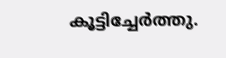കൂട്ടിച്ചേർത്തു.